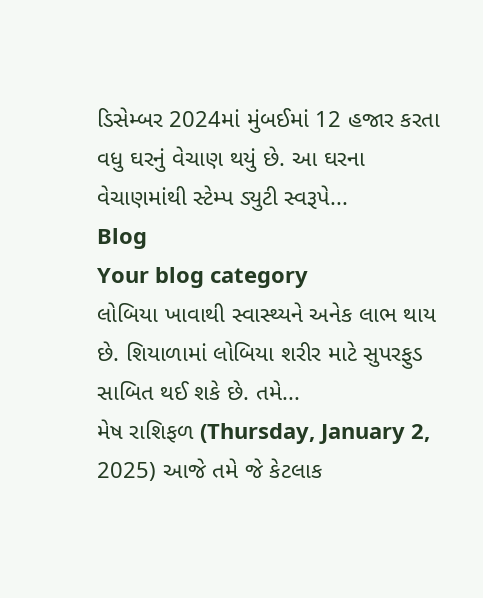ડિસેમ્બર 2024માં મુંબઈમાં 12 હજાર કરતા વધુ ઘરનું વેચાણ થયું છે. આ ઘરના વેચાણમાંથી સ્ટેમ્પ ડ્યુટી સ્વરૂપે...
Blog
Your blog category
લોબિયા ખાવાથી સ્વાસ્થ્યને અનેક લાભ થાય છે. શિયાળામાં લોબિયા શરીર માટે સુપરફુડ સાબિત થઈ શકે છે. તમે...
મેષ રાશિફળ (Thursday, January 2, 2025) આજે તમે જે કેટલાક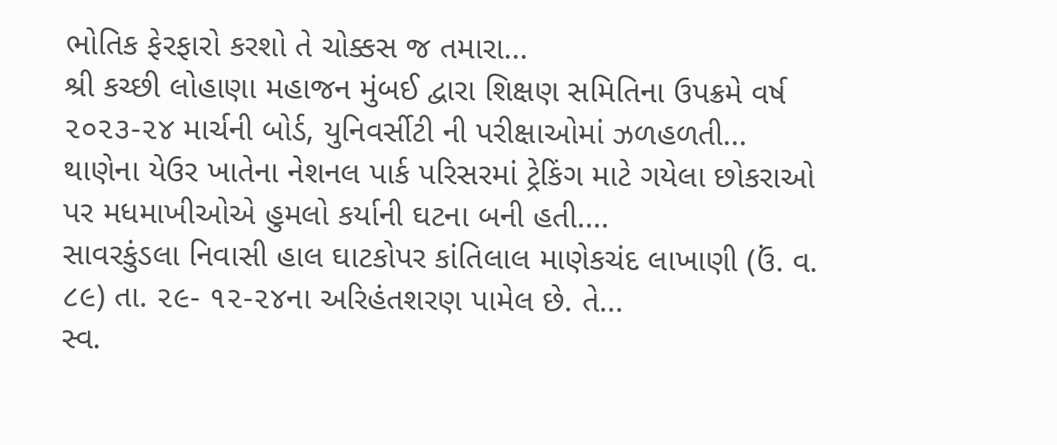ભોતિક ફેરફારો કરશો તે ચોક્કસ જ તમારા...
શ્રી કચ્છી લોહાણા મહાજન મુંબઈ દ્વારા શિક્ષણ સમિતિના ઉપક્રમે વર્ષ ૨૦૨૩-૨૪ માર્ચની બોર્ડ, યુનિવર્સીટી ની પરીક્ષાઓમાં ઝળહળતી...
થાણેના યેઉર ખાતેના નેશનલ પાર્ક પરિસરમાં ટ્રેકિંગ માટે ગયેલા છોકરાઓ પર મધમાખીઓએ હુમલો કર્યાની ઘટના બની હતી....
સાવરકુંડલા નિવાસી હાલ ઘાટકોપર કાંતિલાલ માણેકચંદ લાખાણી (ઉં. વ. ૮૯) તા. ૨૯- ૧૨-૨૪ના અરિહંતશરણ પામેલ છે. તે...
સ્વ.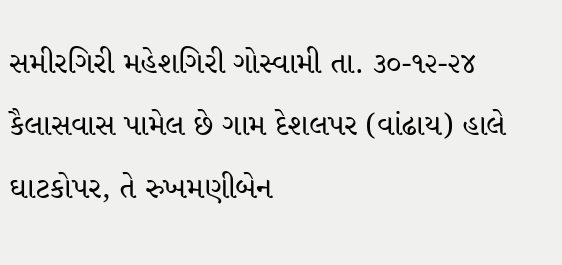સમીરગિરી મહેશગિરી ગોસ્વામી તા. ૩૦-૧૨-૨૪ કૈલાસવાસ પામેલ છે ગામ દેશલપર (વાંઢાય) હાલે ઘાટકોપર, તે રુખમણીબેન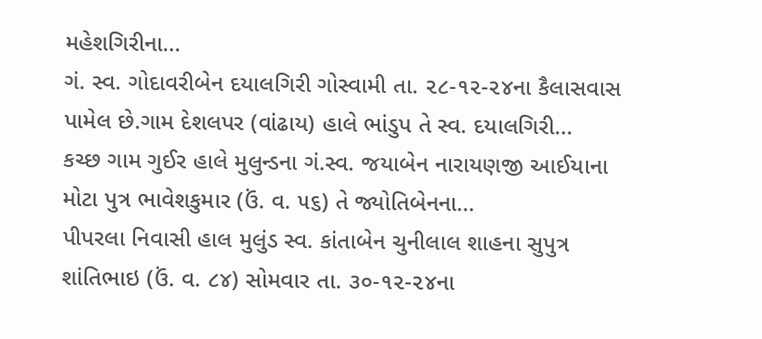મહેશગિરીના...
ગં. સ્વ. ગોદાવરીબેન દયાલગિરી ગોસ્વામી તા. ૨૮-૧૨-૨૪ના કૈલાસવાસ પામેલ છે.ગામ દેશલપર (વાંઢાય) હાલે ભાંડુપ તે સ્વ. દયાલગિરી...
કચ્છ ગામ ગુઈર હાલે મુલુન્ડના ગં.સ્વ. જયાબેન નારાયણજી આઈયાના મોટા પુત્ર ભાવેશકુમાર (ઉં. વ. ૫૬) તે જ્યોતિબેનના...
પીપરલા નિવાસી હાલ મુલુંડ સ્વ. કાંતાબેન ચુનીલાલ શાહના સુપુત્ર શાંતિભાઇ (ઉં. વ. ૮૪) સોમવાર તા. ૩૦-૧૨-૨૪ના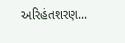અરિહંતશરણ...